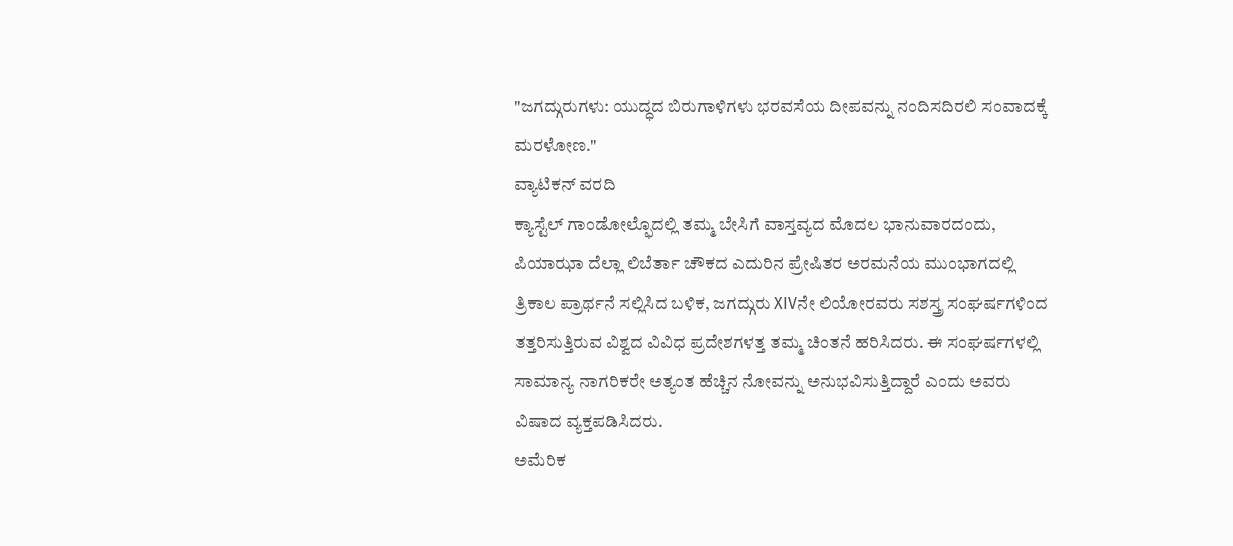"ಜಗದ್ಗುರುಗಳು: ಯುದ್ಧದ ಬಿರುಗಾಳಿಗಳು ಭರವಸೆಯ ದೀಪವನ್ನು ನಂದಿಸದಿರಲಿ ಸಂವಾದಕ್ಕೆ ಮರಳೋಣ."
ವ್ಯಾಟಿಕನ್ ವರದಿ
ಕ್ಯಾಸ್ಟೆಲ್ ಗಾಂಡೋಲ್ಫೊದಲ್ಲಿ ತಮ್ಮ ಬೇಸಿಗೆ ವಾಸ್ತವ್ಯದ ಮೊದಲ ಭಾನುವಾರದಂದು, ಪಿಯಾಝಾ ದೆಲ್ಲಾ ಲಿಬೆರ್ತಾ ಚೌಕದ ಎದುರಿನ ಪ್ರೇಷಿತರ ಅರಮನೆಯ ಮುಂಭಾಗದಲ್ಲಿ ತ್ರಿಕಾಲ ಪ್ರಾರ್ಥನೆ ಸಲ್ಲಿಸಿದ ಬಳಿಕ, ಜಗದ್ಗುರು XIVನೇ ಲಿಯೋರವರು ಸಶಸ್ತ್ರ ಸಂಘರ್ಷಗಳಿಂದ ತತ್ತರಿಸುತ್ತಿರುವ ವಿಶ್ವದ ವಿವಿಧ ಪ್ರದೇಶಗಳತ್ತ ತಮ್ಮ ಚಿಂತನೆ ಹರಿಸಿದರು. ಈ ಸಂಘರ್ಷಗಳಲ್ಲಿ ಸಾಮಾನ್ಯ ನಾಗರಿಕರೇ ಅತ್ಯಂತ ಹೆಚ್ಚಿನ ನೋವನ್ನು ಅನುಭವಿಸುತ್ತಿದ್ದಾರೆ ಎಂದು ಅವರು ವಿಷಾದ ವ್ಯಕ್ತಪಡಿಸಿದರು.
ಅಮೆರಿಕ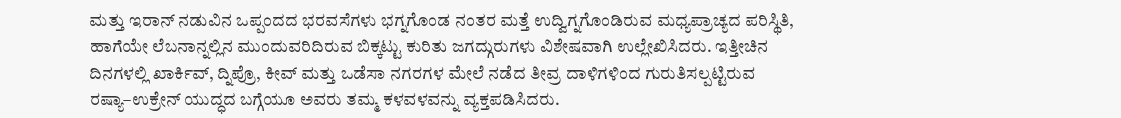ಮತ್ತು ಇರಾನ್ ನಡುವಿನ ಒಪ್ಪಂದದ ಭರವಸೆಗಳು ಭಗ್ನಗೊಂಡ ನಂತರ ಮತ್ತೆ ಉದ್ವಿಗ್ನಗೊಂಡಿರುವ ಮಧ್ಯಪ್ರಾಚ್ಯದ ಪರಿಸ್ಥಿತಿ, ಹಾಗೆಯೇ ಲೆಬನಾನ್ನಲ್ಲಿನ ಮುಂದುವರಿದಿರುವ ಬಿಕ್ಕಟ್ಟು ಕುರಿತು ಜಗದ್ಗುರುಗಳು ವಿಶೇಷವಾಗಿ ಉಲ್ಲೇಖಿಸಿದರು. ಇತ್ತೀಚಿನ ದಿನಗಳಲ್ಲಿ ಖಾರ್ಕಿವ್, ದ್ನಿಪ್ರೊ, ಕೀವ್ ಮತ್ತು ಒಡೆಸಾ ನಗರಗಳ ಮೇಲೆ ನಡೆದ ತೀವ್ರ ದಾಳಿಗಳಿಂದ ಗುರುತಿಸಲ್ಪಟ್ಟಿರುವ ರಷ್ಯಾ–ಉಕ್ರೇನ್ ಯುದ್ಧದ ಬಗ್ಗೆಯೂ ಅವರು ತಮ್ಮ ಕಳವಳವನ್ನು ವ್ಯಕ್ತಪಡಿಸಿದರು.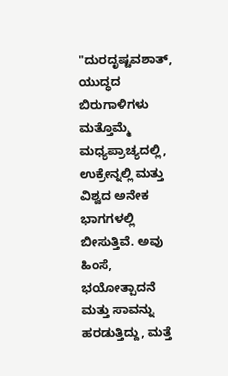"ದುರದೃಷ್ಟವಶಾತ್, ಯುದ್ಧದ ಬಿರುಗಾಳಿಗಳು ಮತ್ತೊಮ್ಮೆ ಮಧ್ಯಪ್ರಾಚ್ಯದಲ್ಲಿ, ಉಕ್ರೇನ್ನಲ್ಲಿ ಮತ್ತು ವಿಶ್ವದ ಅನೇಕ ಭಾಗಗಳಲ್ಲಿ ಬೀಸುತ್ತಿವೆ. ಅವು ಹಿಂಸೆ, ಭಯೋತ್ಪಾದನೆ ಮತ್ತು ಸಾವನ್ನು ಹರಡುತ್ತಿದ್ದು, ಮತ್ತೆ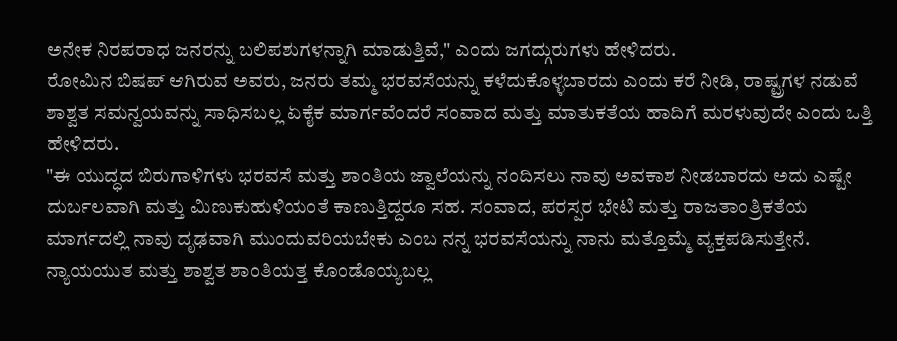ಅನೇಕ ನಿರಪರಾಧ ಜನರನ್ನು ಬಲಿಪಶುಗಳನ್ನಾಗಿ ಮಾಡುತ್ತಿವೆ," ಎಂದು ಜಗದ್ಗುರುಗಳು ಹೇಳಿದರು.
ರೋಮಿನ ಬಿಷಪ್ ಆಗಿರುವ ಅವರು, ಜನರು ತಮ್ಮ ಭರವಸೆಯನ್ನು ಕಳೆದುಕೊಳ್ಳಬಾರದು ಎಂದು ಕರೆ ನೀಡಿ, ರಾಷ್ಟ್ರಗಳ ನಡುವೆ ಶಾಶ್ವತ ಸಮನ್ವಯವನ್ನು ಸಾಧಿಸಬಲ್ಲ ಏಕೈಕ ಮಾರ್ಗವೆಂದರೆ ಸಂವಾದ ಮತ್ತು ಮಾತುಕತೆಯ ಹಾದಿಗೆ ಮರಳುವುದೇ ಎಂದು ಒತ್ತಿ ಹೇಳಿದರು.
"ಈ ಯುದ್ಧದ ಬಿರುಗಾಳಿಗಳು ಭರವಸೆ ಮತ್ತು ಶಾಂತಿಯ ಜ್ವಾಲೆಯನ್ನು ನಂದಿಸಲು ನಾವು ಅವಕಾಶ ನೀಡಬಾರದು ಅದು ಎಷ್ಟೇ ದುರ್ಬಲವಾಗಿ ಮತ್ತು ಮಿಣುಕುಹುಳಿಯಂತೆ ಕಾಣುತ್ತಿದ್ದರೂ ಸಹ. ಸಂವಾದ, ಪರಸ್ಪರ ಭೇಟಿ ಮತ್ತು ರಾಜತಾಂತ್ರಿಕತೆಯ ಮಾರ್ಗದಲ್ಲಿ ನಾವು ದೃಢವಾಗಿ ಮುಂದುವರಿಯಬೇಕು ಎಂಬ ನನ್ನ ಭರವಸೆಯನ್ನು ನಾನು ಮತ್ತೊಮ್ಮೆ ವ್ಯಕ್ತಪಡಿಸುತ್ತೇನೆ. ನ್ಯಾಯಯುತ ಮತ್ತು ಶಾಶ್ವತ ಶಾಂತಿಯತ್ತ ಕೊಂಡೊಯ್ಯಬಲ್ಲ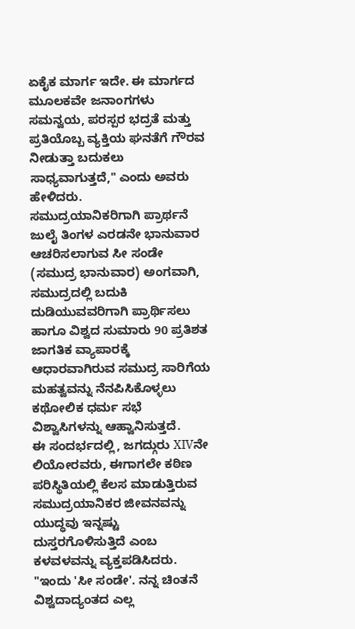ಏಕೈಕ ಮಾರ್ಗ ಇದೇ. ಈ ಮಾರ್ಗದ ಮೂಲಕವೇ ಜನಾಂಗಗಳು ಸಮನ್ವಯ, ಪರಸ್ಪರ ಭದ್ರತೆ ಮತ್ತು ಪ್ರತಿಯೊಬ್ಬ ವ್ಯಕ್ತಿಯ ಘನತೆಗೆ ಗೌರವ ನೀಡುತ್ತಾ ಬದುಕಲು ಸಾಧ್ಯವಾಗುತ್ತದೆ," ಎಂದು ಅವರು ಹೇಳಿದರು.
ಸಮುದ್ರಯಾನಿಕರಿಗಾಗಿ ಪ್ರಾರ್ಥನೆ
ಜುಲೈ ತಿಂಗಳ ಎರಡನೇ ಭಾನುವಾರ ಆಚರಿಸಲಾಗುವ ಸೀ ಸಂಡೇ (ಸಮುದ್ರ ಭಾನುವಾರ) ಅಂಗವಾಗಿ, ಸಮುದ್ರದಲ್ಲಿ ಬದುಕಿ ದುಡಿಯುವವರಿಗಾಗಿ ಪ್ರಾರ್ಥಿಸಲು ಹಾಗೂ ವಿಶ್ವದ ಸುಮಾರು 90 ಪ್ರತಿಶತ ಜಾಗತಿಕ ವ್ಯಾಪಾರಕ್ಕೆ ಆಧಾರವಾಗಿರುವ ಸಮುದ್ರ ಸಾರಿಗೆಯ ಮಹತ್ವವನ್ನು ನೆನಪಿಸಿಕೊಳ್ಳಲು ಕಥೋಲಿಕ ಧರ್ಮ ಸಭೆ ವಿಶ್ವಾಸಿಗಳನ್ನು ಆಹ್ವಾನಿಸುತ್ತದೆ.
ಈ ಸಂದರ್ಭದಲ್ಲಿ, ಜಗದ್ಗುರು XIVನೇ ಲಿಯೋರವರು, ಈಗಾಗಲೇ ಕಠಿಣ ಪರಿಸ್ಥಿತಿಯಲ್ಲಿ ಕೆಲಸ ಮಾಡುತ್ತಿರುವ ಸಮುದ್ರಯಾನಿಕರ ಜೀವನವನ್ನು ಯುದ್ಧವು ಇನ್ನಷ್ಟು ದುಸ್ತರಗೊಳಿಸುತ್ತಿದೆ ಎಂಬ ಕಳವಳವನ್ನು ವ್ಯಕ್ತಪಡಿಸಿದರು.
"ಇಂದು 'ಸೀ ಸಂಡೇ'. ನನ್ನ ಚಿಂತನೆ ವಿಶ್ವದಾದ್ಯಂತದ ಎಲ್ಲ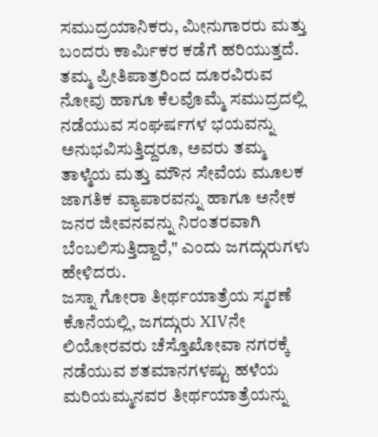ಸಮುದ್ರಯಾನಿಕರು, ಮೀನುಗಾರರು ಮತ್ತು ಬಂದರು ಕಾರ್ಮಿಕರ ಕಡೆಗೆ ಹರಿಯುತ್ತದೆ. ತಮ್ಮ ಪ್ರೀತಿಪಾತ್ರರಿಂದ ದೂರವಿರುವ ನೋವು ಹಾಗೂ ಕೆಲವೊಮ್ಮೆ ಸಮುದ್ರದಲ್ಲಿ ನಡೆಯುವ ಸಂಘರ್ಷಗಳ ಭಯವನ್ನು ಅನುಭವಿಸುತ್ತಿದ್ದರೂ, ಅವರು ತಮ್ಮ ತಾಳ್ಮೆಯ ಮತ್ತು ಮೌನ ಸೇವೆಯ ಮೂಲಕ ಜಾಗತಿಕ ವ್ಯಾಪಾರವನ್ನು ಹಾಗೂ ಅನೇಕ ಜನರ ಜೀವನವನ್ನು ನಿರಂತರವಾಗಿ ಬೆಂಬಲಿಸುತ್ತಿದ್ದಾರೆ," ಎಂದು ಜಗದ್ಗುರುಗಳು ಹೇಳಿದರು.
ಜಸ್ನಾ ಗೋರಾ ತೀರ್ಥಯಾತ್ರೆಯ ಸ್ಮರಣೆ
ಕೊನೆಯಲ್ಲಿ, ಜಗದ್ಗುರು XIVನೇ ಲಿಯೋರವರು ಚೆಸ್ತೊಖೋವಾ ನಗರಕ್ಕೆ ನಡೆಯುವ ಶತಮಾನಗಳಷ್ಟು ಹಳೆಯ ಮರಿಯಮ್ಮನವರ ತೀರ್ಥಯಾತ್ರೆಯನ್ನು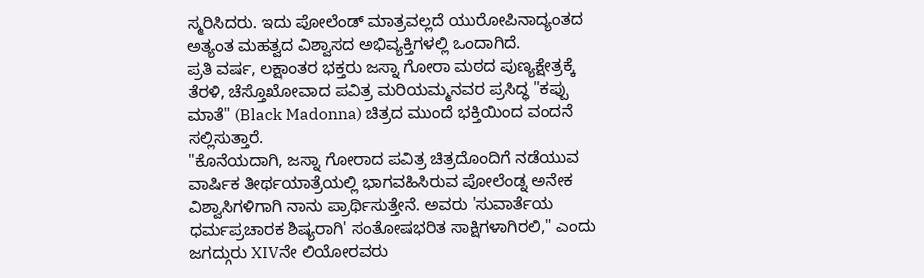ಸ್ಮರಿಸಿದರು. ಇದು ಪೋಲೆಂಡ್ ಮಾತ್ರವಲ್ಲದೆ ಯುರೋಪಿನಾದ್ಯಂತದ ಅತ್ಯಂತ ಮಹತ್ವದ ವಿಶ್ವಾಸದ ಅಭಿವ್ಯಕ್ತಿಗಳಲ್ಲಿ ಒಂದಾಗಿದೆ.
ಪ್ರತಿ ವರ್ಷ, ಲಕ್ಷಾಂತರ ಭಕ್ತರು ಜಸ್ನಾ ಗೋರಾ ಮಠದ ಪುಣ್ಯಕ್ಷೇತ್ರಕ್ಕೆ ತೆರಳಿ, ಚೆಸ್ತೊಖೋವಾದ ಪವಿತ್ರ ಮರಿಯಮ್ಮನವರ ಪ್ರಸಿದ್ಧ "ಕಪ್ಪು ಮಾತೆ" (Black Madonna) ಚಿತ್ರದ ಮುಂದೆ ಭಕ್ತಿಯಿಂದ ವಂದನೆ ಸಲ್ಲಿಸುತ್ತಾರೆ.
"ಕೊನೆಯದಾಗಿ, ಜಸ್ನಾ ಗೋರಾದ ಪವಿತ್ರ ಚಿತ್ರದೊಂದಿಗೆ ನಡೆಯುವ ವಾರ್ಷಿಕ ತೀರ್ಥಯಾತ್ರೆಯಲ್ಲಿ ಭಾಗವಹಿಸಿರುವ ಪೋಲೆಂಡ್ನ ಅನೇಕ ವಿಶ್ವಾಸಿಗಳಿಗಾಗಿ ನಾನು ಪ್ರಾರ್ಥಿಸುತ್ತೇನೆ. ಅವರು 'ಸುವಾರ್ತೆಯ ಧರ್ಮಪ್ರಚಾರಕ ಶಿಷ್ಯರಾಗಿ' ಸಂತೋಷಭರಿತ ಸಾಕ್ಷಿಗಳಾಗಿರಲಿ," ಎಂದು ಜಗದ್ಗುರು XIVನೇ ಲಿಯೋರವರು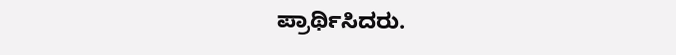ಪ್ರಾರ್ಥಿಸಿದರು.